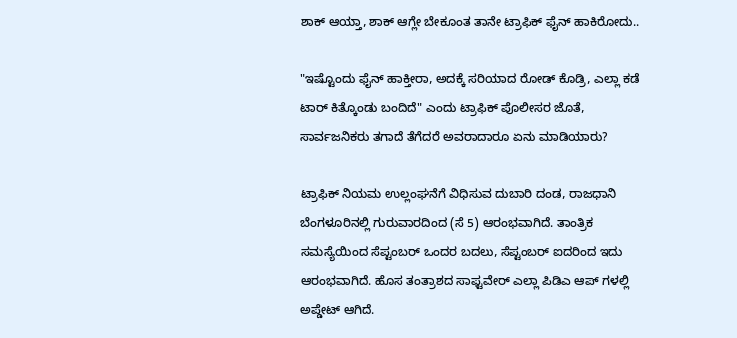ಶಾಕ್ ಆಯ್ತಾ, ಶಾಕ್ ಆಗ್ಲೇ ಬೇಕೂಂತ ತಾನೇ ಟ್ರಾಫಿಕ್ ಫೈನ್ ಹಾಕಿರೋದು..

"ಇಷ್ಟೊಂದು ಫೈನ್ ಹಾಕ್ತೀರಾ, ಅದಕ್ಕೆ ಸರಿಯಾದ ರೋಡ್ ಕೊಡ್ರಿ, ಎಲ್ಲಾ ಕಡೆ ಟಾರ್ ಕಿತ್ಕೊಂಡು ಬಂದಿದೆ" ಎಂದು ಟ್ರಾಫಿಕ್ ಪೊಲೀಸರ ಜೊತೆ, ಸಾರ್ವಜನಿಕರು ತಗಾದೆ ತೆಗೆದರೆ ಅವರಾದಾರೂ ಏನು ಮಾಡಿಯಾರು?

ಟ್ರಾಫಿಕ್ ನಿಯಮ ಉಲ್ಲಂಘನೆಗೆ ವಿಧಿಸುವ ದುಬಾರಿ ದಂಡ, ರಾಜಧಾನಿ ಬೆಂಗಳೂರಿನಲ್ಲಿ ಗುರುವಾರದಿಂದ (ಸೆ 5) ಆರಂಭವಾಗಿದೆ. ತಾಂತ್ರಿಕ ಸಮಸ್ಯೆಯಿಂದ ಸೆಪ್ಟಂಬರ್ ಒಂದರ ಬದಲು, ಸೆಪ್ಟಂಬರ್ ಐದರಿಂದ ಇದು ಆರಂಭವಾಗಿದೆ. ಹೊಸ ತಂತ್ರಾಶದ ಸಾಫ್ಟವೇರ್ ಎಲ್ಲಾ ಪಿಡಿಎ ಆಪ್ ಗಳಲ್ಲಿ ಅಪ್ಡೇಟ್ ಆಗಿದೆ.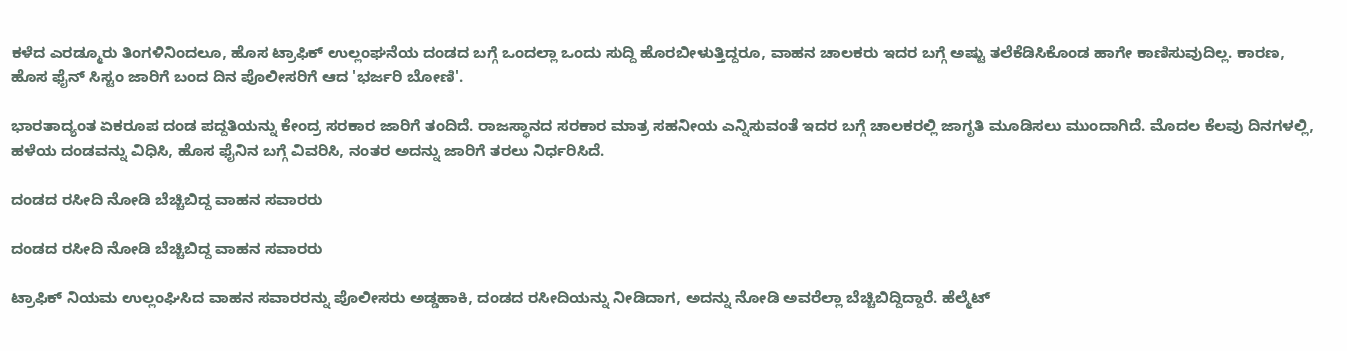ಕಳೆದ ಎರಡ್ಮೂರು ತಿಂಗಳಿನಿಂದಲೂ, ಹೊಸ ಟ್ರಾಫಿಕ್ ಉಲ್ಲಂಘನೆಯ ದಂಡದ ಬಗ್ಗೆ ಒಂದಲ್ಲಾ ಒಂದು ಸುದ್ದಿ ಹೊರಬೀಳುತ್ತಿದ್ದರೂ, ವಾಹನ ಚಾಲಕರು ಇದರ ಬಗ್ಗೆ ಅಷ್ಟು ತಲೆಕೆಡಿಸಿಕೊಂಡ ಹಾಗೇ ಕಾಣಿಸುವುದಿಲ್ಲ. ಕಾರಣ, ಹೊಸ ಫೈನ್ ಸಿಸ್ಟಂ ಜಾರಿಗೆ ಬಂದ ದಿನ ಪೊಲೀಸರಿಗೆ ಆದ 'ಭರ್ಜರಿ ಬೋಣಿ'.

ಭಾರತಾದ್ಯಂತ ಏಕರೂಪ ದಂಡ ಪದ್ದತಿಯನ್ನು ಕೇಂದ್ರ ಸರಕಾರ ಜಾರಿಗೆ ತಂದಿದೆ. ರಾಜಸ್ಥಾನದ ಸರಕಾರ ಮಾತ್ರ ಸಹನೀಯ ಎನ್ನಿಸುವಂತೆ ಇದರ ಬಗ್ಗೆ ಚಾಲಕರಲ್ಲಿ ಜಾಗೃತಿ ಮೂಡಿಸಲು ಮುಂದಾಗಿದೆ. ಮೊದಲ ಕೆಲವು ದಿನಗಳಲ್ಲಿ, ಹಳೆಯ ದಂಡವನ್ನು ವಿಧಿಸಿ, ಹೊಸ ಫೈನಿನ ಬಗ್ಗೆ ವಿವರಿಸಿ, ನಂತರ ಅದನ್ನು ಜಾರಿಗೆ ತರಲು ನಿರ್ಧರಿಸಿದೆ.

ದಂಡದ ರಸೀದಿ ನೋಡಿ ಬೆಚ್ಚಿಬಿದ್ದ ವಾಹನ ಸವಾರರು

ದಂಡದ ರಸೀದಿ ನೋಡಿ ಬೆಚ್ಚಿಬಿದ್ದ ವಾಹನ ಸವಾರರು

ಟ್ರಾಫಿಕ್ ನಿಯಮ ಉಲ್ಲಂಘಿಸಿದ ವಾಹನ ಸವಾರರನ್ನು ಪೊಲೀಸರು ಅಡ್ಡಹಾಕಿ, ದಂಡದ ರಸೀದಿಯನ್ನು ನೀಡಿದಾಗ, ಅದನ್ನು ನೋಡಿ ಅವರೆಲ್ಲಾ ಬೆಚ್ಚಿಬಿದ್ದಿದ್ದಾರೆ. ಹೆಲ್ಮೆಟ್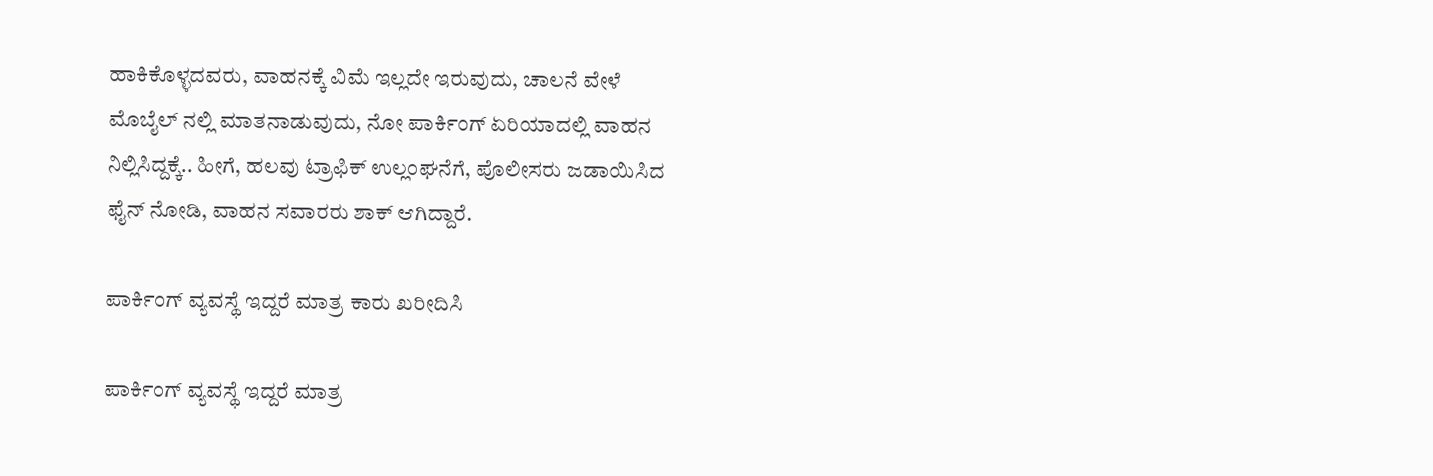ಹಾಕಿಕೊಳ್ಳದವರು, ವಾಹನಕ್ಕೆ ವಿಮೆ ಇಲ್ಲದೇ ಇರುವುದು, ಚಾಲನೆ ವೇಳೆ ಮೊಬೈಲ್ ನಲ್ಲಿ ಮಾತನಾಡುವುದು, ನೋ ಪಾರ್ಕಿಂಗ್ ಏರಿಯಾದಲ್ಲಿ ವಾಹನ ನಿಲ್ಲಿಸಿದ್ದಕ್ಕೆ.. ಹೀಗೆ, ಹಲವು ಟ್ರಾಫಿಕ್ ಉಲ್ಲಂಘನೆಗೆ, ಪೊಲೀಸರು ಜಡಾಯಿಸಿದ ಫೈನ್ ನೋಡಿ, ವಾಹನ ಸವಾರರು ಶಾಕ್ ಆಗಿದ್ದಾರೆ.

ಪಾರ್ಕಿಂಗ್ ವ್ಯವಸ್ಥೆ ಇದ್ದರೆ ಮಾತ್ರ ಕಾರು ಖರೀದಿಸಿ

ಪಾರ್ಕಿಂಗ್ ವ್ಯವಸ್ಥೆ ಇದ್ದರೆ ಮಾತ್ರ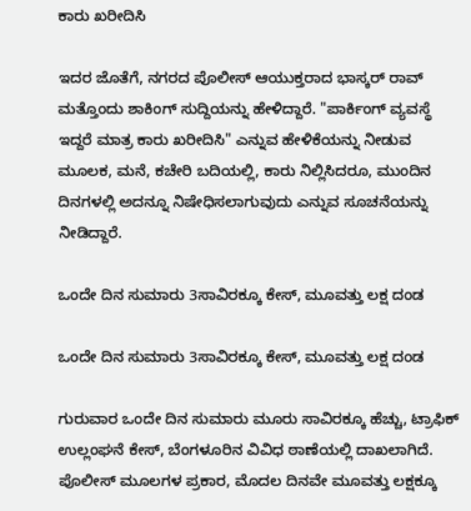ಕಾರು ಖರೀದಿಸಿ

ಇದರ ಜೊತೆಗೆ, ನಗರದ ಪೊಲೀಸ್ ಆಯುಕ್ತರಾದ ಭಾಸ್ಕರ್ ರಾವ್ ಮತ್ತೊಂದು ಶಾಕಿಂಗ್ ಸುದ್ದಿಯನ್ನು ಹೇಳಿದ್ದಾರೆ. "ಪಾರ್ಕಿಂಗ್ ವ್ಯವಸ್ಥೆ ಇದ್ದರೆ ಮಾತ್ರ ಕಾರು ಖರೀದಿಸಿ" ಎನ್ನುವ ಹೇಳಿಕೆಯನ್ನು ನೀಡುವ ಮೂಲಕ, ಮನೆ, ಕಚೇರಿ ಬದಿಯಲ್ಲಿ, ಕಾರು ನಿಲ್ಲಿಸಿದರೂ, ಮುಂದಿನ ದಿನಗಳಲ್ಲಿ ಅದನ್ನೂ ನಿಷೇಧಿಸಲಾಗುವುದು ಎನ್ನುವ ಸೂಚನೆಯನ್ನು ನೀಡಿದ್ದಾರೆ.

ಒಂದೇ ದಿನ ಸುಮಾರು 3ಸಾವಿರಕ್ಕೂ ಕೇಸ್, ಮೂವತ್ತು ಲಕ್ಷ ದಂಡ

ಒಂದೇ ದಿನ ಸುಮಾರು 3ಸಾವಿರಕ್ಕೂ ಕೇಸ್, ಮೂವತ್ತು ಲಕ್ಷ ದಂಡ

ಗುರುವಾರ ಒಂದೇ ದಿನ ಸುಮಾರು ಮೂರು ಸಾವಿರಕ್ಕೂ ಹೆಚ್ಚು, ಟ್ರಾಫಿಕ್ ಉಲ್ಲಂಘನೆ ಕೇಸ್, ಬೆಂಗಳೂರಿನ ವಿವಿಧ ಠಾಣೆಯಲ್ಲಿ ದಾಖಲಾಗಿದೆ. ಪೊಲೀಸ್ ಮೂಲಗಳ ಪ್ರಕಾರ, ಮೊದಲ ದಿನವೇ ಮೂವತ್ತು ಲಕ್ಷಕ್ಕೂ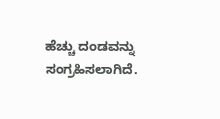ಹೆಚ್ಚು ದಂಡವನ್ನು ಸಂಗ್ರಹಿಸಲಾಗಿದೆ.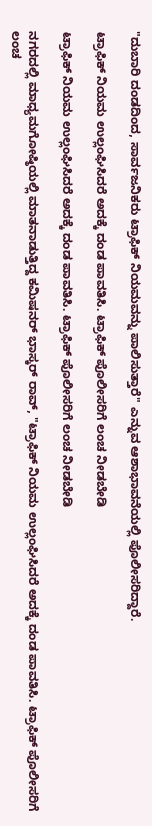"ದುಬಾರಿ ದಂಡದಿಂದ, ಸಾರ್ವಜನಿಕರು ಟ್ರಾಫಿಕ್ ನಿಯಮವನ್ನು ಪಾಲಿಸುತ್ತಾರೆ" ಎನ್ನುವ ಆಶಾಭಾವನೆಯಲ್ಲಿ ಪೊಲೀಸರಿದ್ದಾರೆ.

ಟ್ರಾಫಿಕ್ ನಿಯಮ ಉಲ್ಲಂಘಿಸಿದರೆ ಅದಕ್ಕೆ ದಂಡ ಪಾವತಿಸಿ. ಟ್ರಾಫಿಕ್ ಪೊಲೀಸರಿಗೆ ಲಂಚ ನೀಡಬೇಡಿ

ಟ್ರಾಫಿಕ್ ನಿಯಮ ಉಲ್ಲಂಘಿಸಿದರೆ ಅದಕ್ಕೆ ದಂಡ ಪಾವತಿಸಿ. ಟ್ರಾಫಿಕ್ ಪೊಲೀಸರಿಗೆ ಲಂಚ ನೀಡಬೇಡಿ

ನಗರದಲ್ಲಿ ಮಾಧ್ಯಮಗೋಷ್ಠಿಯಲ್ಲಿ ಮಾತನಾಡುತ್ತಿದ್ದ ಕಮಿಷನರ್ ಭಾಸ್ಕರ್ ರಾವ್, "ಟ್ರಾಫಿಕ್ ನಿಯಮ ಉಲ್ಲಂಘಿಸಿದರೆ ಅದಕ್ಕೆ ದಂಡ ಪಾವತಿಸಿ. ಟ್ರಾಫಿಕ್ ಪೊಲೀಸರಿಗೆ ಲಂಚ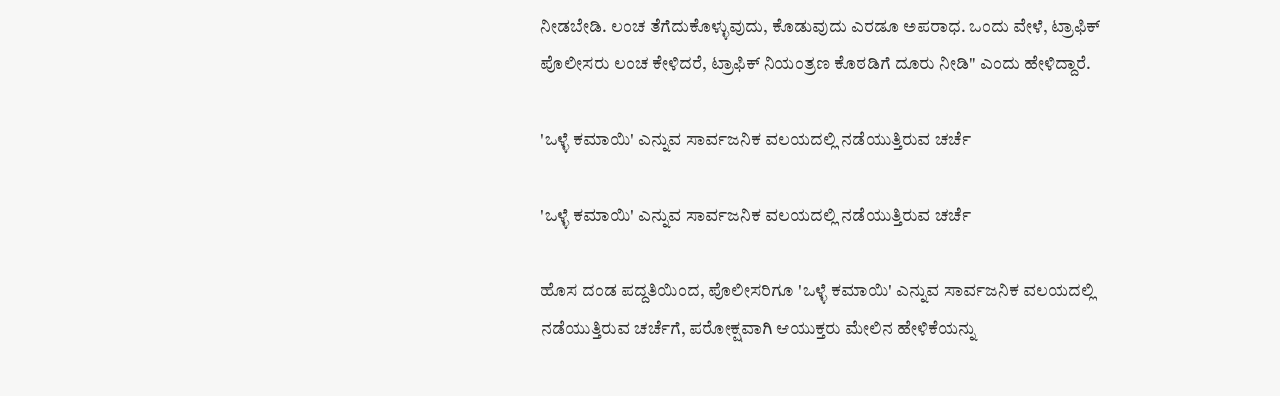ನೀಡಬೇಡಿ. ಲಂಚ ತೆಗೆದುಕೊಳ್ಳುವುದು, ಕೊಡುವುದು ಎರಡೂ ಅಪರಾಧ. ಒಂದು ವೇಳೆ, ಟ್ರಾಫಿಕ್ ಪೊಲೀಸರು ಲಂಚ ಕೇಳಿದರೆ, ಟ್ರಾಫಿಕ್ ನಿಯಂತ್ರಣ ಕೊಠಡಿಗೆ ದೂರು ನೀಡಿ" ಎಂದು ಹೇಳಿದ್ದಾರೆ.

'ಒಳ್ಳೆ ಕಮಾಯಿ' ಎನ್ನುವ ಸಾರ್ವಜನಿಕ ವಲಯದಲ್ಲಿ ನಡೆಯುತ್ತಿರುವ ಚರ್ಚೆ

'ಒಳ್ಳೆ ಕಮಾಯಿ' ಎನ್ನುವ ಸಾರ್ವಜನಿಕ ವಲಯದಲ್ಲಿ ನಡೆಯುತ್ತಿರುವ ಚರ್ಚೆ

ಹೊಸ ದಂಡ ಪದ್ದತಿಯಿಂದ, ಪೊಲೀಸರಿಗೂ 'ಒಳ್ಳೆ ಕಮಾಯಿ' ಎನ್ನುವ ಸಾರ್ವಜನಿಕ ವಲಯದಲ್ಲಿ ನಡೆಯುತ್ತಿರುವ ಚರ್ಚೆಗೆ, ಪರೋಕ್ಷವಾಗಿ ಆಯುಕ್ತರು ಮೇಲಿನ ಹೇಳಿಕೆಯನ್ನು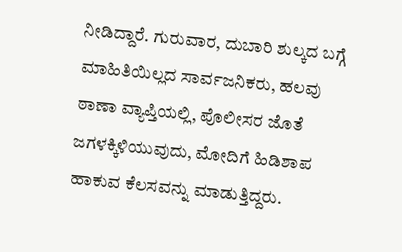ನೀಡಿದ್ದಾರೆ. ಗುರುವಾರ, ದುಬಾರಿ ಶುಲ್ಕದ ಬಗ್ಗೆ ಮಾಹಿತಿಯಿಲ್ಲದ ಸಾರ್ವಜನಿಕರು, ಹಲವು ಠಾಣಾ ವ್ಯಾಪ್ತಿಯಲ್ಲಿ, ಪೊಲೀಸರ ಜೊತೆ ಜಗಳಕ್ಕಿಳಿಯುವುದು, ಮೋದಿಗೆ ಹಿಡಿಶಾಪ ಹಾಕುವ ಕೆಲಸವನ್ನು ಮಾಡುತ್ತಿದ್ದರು.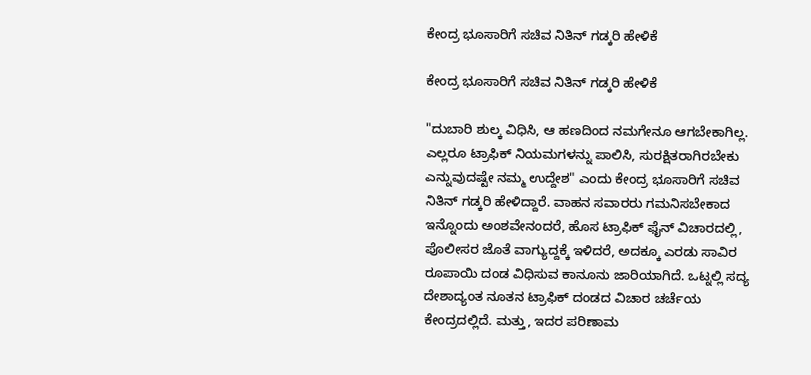ಕೇಂದ್ರ ಭೂಸಾರಿಗೆ ಸಚಿವ ನಿತಿನ್ ಗಡ್ಕರಿ ಹೇಳಿಕೆ

ಕೇಂದ್ರ ಭೂಸಾರಿಗೆ ಸಚಿವ ನಿತಿನ್ ಗಡ್ಕರಿ ಹೇಳಿಕೆ

"ದುಬಾರಿ ಶುಲ್ಕ ವಿಧಿಸಿ, ಆ ಹಣದಿಂದ ನಮಗೇನೂ ಆಗಬೇಕಾಗಿಲ್ಲ. ಎಲ್ಲರೂ ಟ್ರಾಫಿಕ್ ನಿಯಮಗಳನ್ನು ಪಾಲಿಸಿ, ಸುರಕ್ಷಿತರಾಗಿರಬೇಕು ಎನ್ನುವುದಷ್ಟೇ ನಮ್ಮ ಉದ್ದೇಶ" ಎಂದು ಕೇಂದ್ರ ಭೂಸಾರಿಗೆ ಸಚಿವ ನಿತಿನ್ ಗಡ್ಕರಿ ಹೇಳಿದ್ದಾರೆ. ವಾಹನ ಸವಾರರು ಗಮನಿಸಬೇಕಾದ ಇನ್ನೊಂದು ಅಂಶವೇನಂದರೆ, ಹೊಸ ಟ್ರಾಫಿಕ್ ಫೈನ್ ವಿಚಾರದಲ್ಲಿ, ಪೊಲೀಸರ ಜೊತೆ ವಾಗ್ಯುದ್ದಕ್ಕೆ ಇಳಿದರೆ, ಅದಕ್ಕೂ ಎರಡು ಸಾವಿರ ರೂಪಾಯಿ ದಂಡ ವಿಧಿಸುವ ಕಾನೂನು ಜಾರಿಯಾಗಿದೆ. ಒಟ್ನಲ್ಲಿ ಸದ್ಯ ದೇಶಾದ್ಯಂತ ನೂತನ ಟ್ರಾಫಿಕ್ ದಂಡದ ವಿಚಾರ ಚರ್ಚೆಯ ಕೇಂದ್ರದಲ್ಲಿದೆ. ಮತ್ತು, ಇದರ ಪರಿಣಾಮ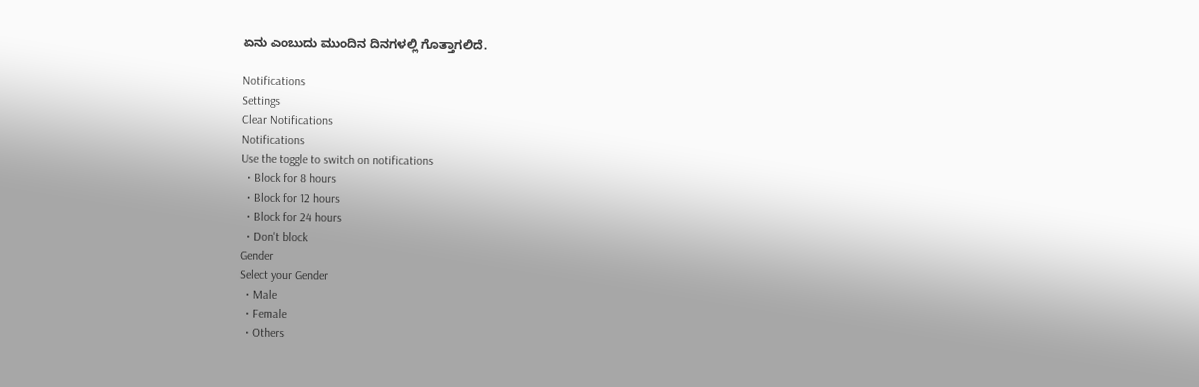ಏನು ಎಂಬುದು ಮುಂದಿನ ದಿನಗಳಲ್ಲಿ ಗೊತ್ತಾಗಲಿದೆ.

Notifications
Settings
Clear Notifications
Notifications
Use the toggle to switch on notifications
  • Block for 8 hours
  • Block for 12 hours
  • Block for 24 hours
  • Don't block
Gender
Select your Gender
  • Male
  • Female
  • Others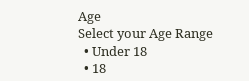Age
Select your Age Range
  • Under 18
  • 18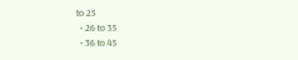to 25
  • 26 to 35
  • 36 to 45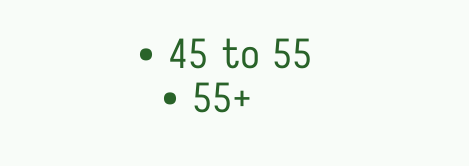• 45 to 55
  • 55+